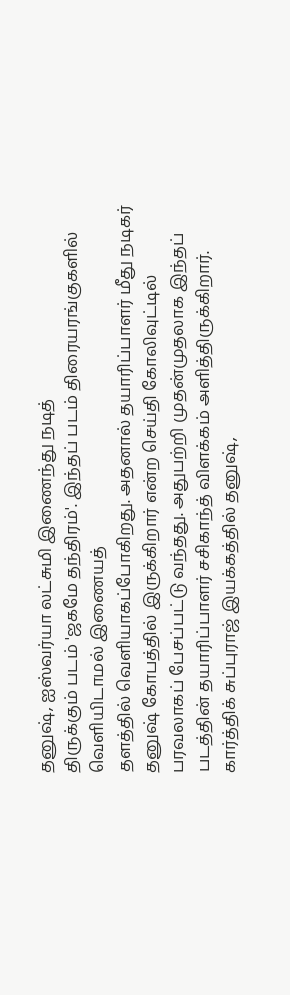தனுஷ், ஐஸ்வர்யா லட்சுமி இணைந்து நடித்
திருக்கும் படம் 'ஜகமே தந்திரம்'. இந்தப் படம் திரையரங்குகளில் வெளியிடாமல் இணையத்
தளத்தில் வெளியாகப்போகிறது. அதனால் தயாரிப்பாளர் மீது நடிகர் தனுஷ் கோபத்தில் இருக்கிறார் என்ற செய்தி கோலிவுட்டில் பரவலாகப் பேசப்பட்டு வந்தது. அதுபற்றி முதன்முதலாக இந்தப் படத்தின் தயாரிப்பாளர் சசிகாந்த் விளக்கம் அளித்திருக்கிறார்.
கார்த்திக் சுப்புராஜ் இயக்கத்தில் தனுஷ்,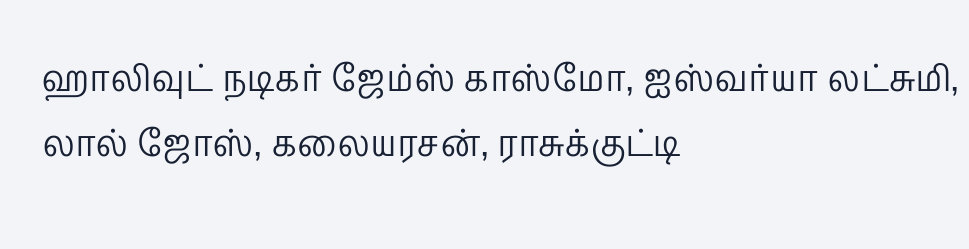ஹாலிவுட் நடிகர் ஜேம்ஸ் காஸ்மோ, ஐஸ்வர்யா லட்சுமி, லால் ஜோஸ், கலையரசன், ராசுக்குட்டி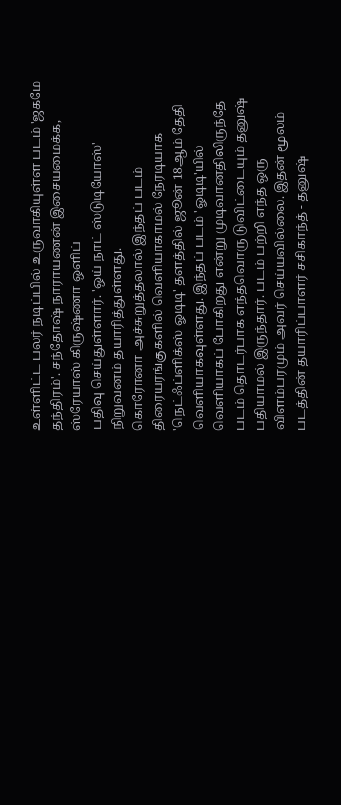உள்ளிட்ட பலர் நடிப்பில் உருவாகியுள்ள படம் 'ஜகமே தந்திரம்'. சந்தோஷ் நாராயணன் இசையமைக்க, ஸ்ரேயாஸ் கிருஷ்ணா ஒளிப்
பதிவு செய்துள்ளார். 'ஒய் நாட் ஸ்டுடியோஸ்' நிறுவனம் தயாரித்துள்ளது.
கொரோனா அச்சுறுத்தலால் இந்தப் படம் திரையரங்குகளில் வெளியாகாமல் நேரடியாக 'நெட்ஃப்ளிக்ஸ் ஓடிடி' தளத்தில் ஜூன் 18ஆம் தேதி வெளியாகவுள்ளது. இந்தப் படம் 'ஓடிடி'யில் வெளியாகப் போகிறது என்று முடிவானதிலிருந்தே படம் தொடர்பாக எந்தவொரு டுவிட்டையும் தனுஷ் பதியாமல் இருந்தார். படம் பற்றி எந்த ஒரு விளம்பரமும் அவர் செய்யவில்லை. இதன் மூலம் படத்தின் தயாரிப்பாளர் சசிகாந்த் - தனுஷ்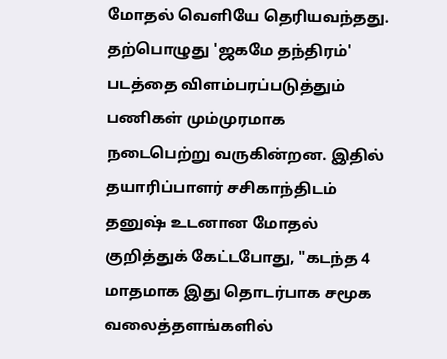மோதல் வெளியே தெரியவந்தது.
தற்பொழுது 'ஜகமே தந்திரம்' படத்தை விளம்பரப்படுத்தும் பணிகள் மும்முரமாக நடைபெற்று வருகின்றன. இதில் தயாரிப்பாளர் சசிகாந்திடம் தனுஷ் உடனான மோதல் குறித்துக் கேட்டபோது, "கடந்த 4 மாதமாக இது தொடர்பாக சமூக வலைத்தளங்களில்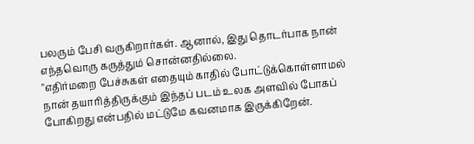பலரும் பேசி வருகிறார்கள். ஆனால், இது தொடர்பாக நான் எந்தவொரு கருத்தும் சொன்னதில்லை.
"எதிர்மறை பேச்சுகள் எதையும் காதில் போட்டுக்கொள்ளாமல் நான் தயாரித்திருக்கும் இந்தப் படம் உலக அளவில் போகப் போகிறது என்பதில் மட்டுமே கவனமாக இருக்கிறேன்.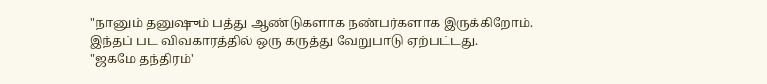"நானும் தனுஷும் பத்து ஆண்டுகளாக நண்பர்களாக இருக்கிறோம். இந்தப் பட விவகாரத்தில் ஒரு கருத்து வேறுபாடு ஏற்பட்டது.
"ஜகமே தந்திரம்'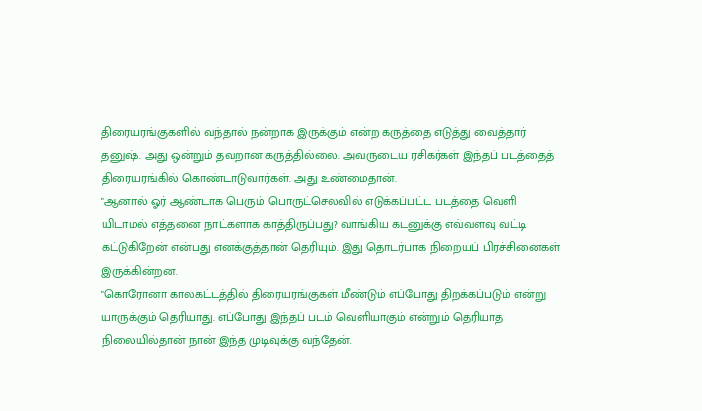திரையரங்குகளில் வந்தால் நன்றாக இருக்கும் என்ற கருத்தை எடுத்து வைத்தார் தனுஷ். அது ஒன்றும் தவறான கருத்தில்லை. அவருடைய ரசிகர்கள் இந்தப் படத்தைத் திரையரங்கில் கொண்டாடுவார்கள். அது உண்மைதான்.
"ஆனால் ஓர் ஆண்டாக பெரும் பொருட்செலவில் எடுக்கப்பட்ட படத்தை வெளி
யிடாமல் எத்தனை நாட்களாக காத்திருப்பது? வாங்கிய கடனுக்கு எவ்வளவு வட்டி கட்டுகிறேன் என்பது எனக்குத்தான் தெரியும். இது தொடர்பாக நிறையப் பிரச்சினைகள் இருக்கின்றன.
"கொரோனா காலகட்டத்தில் திரையரங்குகள் மீண்டும் எப்போது திறக்கப்படும் என்று யாருக்கும் தெரியாது. எப்போது இந்தப் படம் வெளியாகும் என்றும் தெரியாத நிலையில்தான் நான் இந்த முடிவுக்கு வந்தேன்.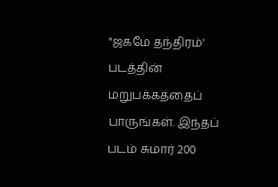"ஜகமே தந்திரம்' படத்தின் மறுபக்கத்தைப் பாருங்கள். இந்தப் படம் சுமார் 200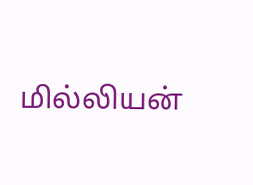மில்லியன்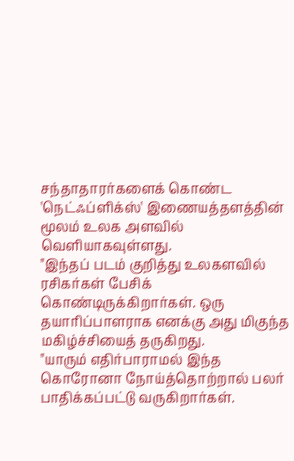சந்தாதாரர்களைக் கொண்ட 'நெட்ஃப்ளிக்ஸ்' இணையத்தளத்தின் மூலம் உலக அளவில் வெளியாகவுள்ளது.
"இந்தப் படம் குறித்து உலகளவில் ரசிகர்கள் பேசிக் கொண்டிருக்கிறார்கள். ஒரு தயாரிப்பாளராக எனக்கு அது மிகுந்த மகிழ்ச்சியைத் தருகிறது.
"யாரும் எதிர்பாராமல் இந்த கொரோனா நோய்த்தொற்றால் பலர் பாதிக்கப்பட்டு வருகிறார்கள்.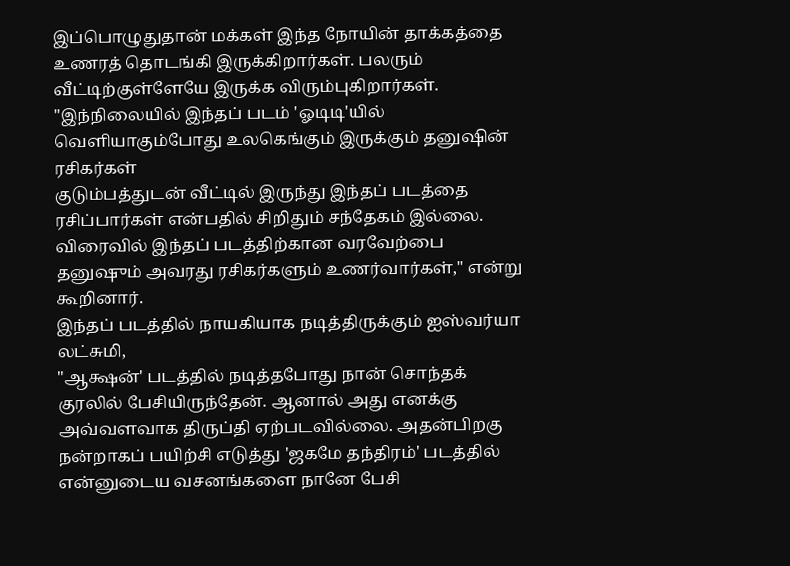இப்பொழுதுதான் மக்கள் இந்த நோயின் தாக்கத்தை உணரத் தொடங்கி இருக்கிறார்கள். பலரும் வீட்டிற்குள்ளேயே இருக்க விரும்புகிறார்கள்.
"இந்நிலையில் இந்தப் படம் 'ஓடிடி'யில் வெளியாகும்போது உலகெங்கும் இருக்கும் தனுஷின் ரசிகர்கள்
குடும்பத்துடன் வீட்டில் இருந்து இந்தப் படத்தை ரசிப்பார்கள் என்பதில் சிறிதும் சந்தேகம் இல்லை. விரைவில் இந்தப் படத்திற்கான வரவேற்பை தனுஷும் அவரது ரசிகர்களும் உணர்வார்கள்," என்று கூறினார்.
இந்தப் படத்தில் நாயகியாக நடித்திருக்கும் ஐஸ்வர்யா லட்சுமி,
"ஆக்ஷன்' படத்தில் நடித்தபோது நான் சொந்தக் குரலில் பேசியிருந்தேன். ஆனால் அது எனக்கு அவ்வளவாக திருப்தி ஏற்படவில்லை. அதன்பிறகு நன்றாகப் பயிற்சி எடுத்து 'ஜகமே தந்திரம்' படத்தில் என்னுடைய வசனங்களை நானே பேசி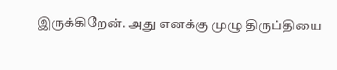இருக்கிறேன். அது எனக்கு முழு திருப்தியை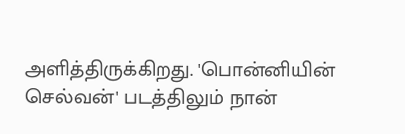அளித்திருக்கிறது. 'பொன்னியின் செல்வன்' படத்திலும் நான்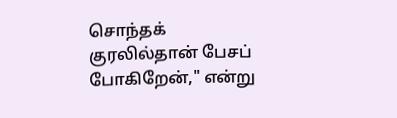சொந்தக் குரலில்தான் பேசப் போகிறேன்," என்று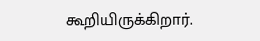கூறியிருக்கிறார்.